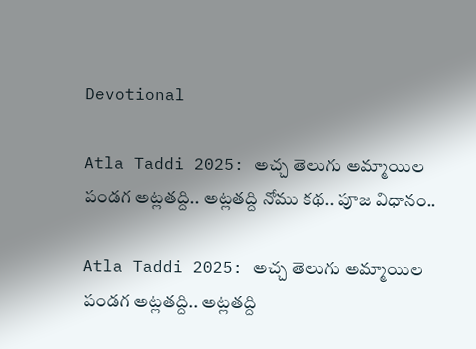Devotional

Atla Taddi 2025: అచ్చ తెలుగు అమ్మాయిల పండగ అట్లతద్ది.. అట్లతద్ది నోము కథ.. పూజ విధానం..

Atla Taddi 2025: అచ్చ తెలుగు అమ్మాయిల పండగ అట్లతద్ది.. అట్లతద్ది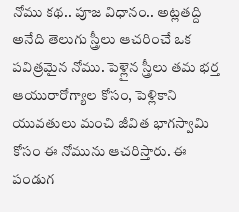నోము కథ.. పూజ విధానం.. అట్లతద్ది అనేది తెలుగు స్త్రీలు ఆచరించే ఒక పవిత్రమైన నోము. పెళ్లైన స్త్రీలు తమ భర్త ఆయురారోగ్యాల కోసం, పెళ్లికాని యువతులు మంచి జీవిత భాగస్వామి కోసం ఈ నోమును ఆచరిస్తారు. ఈ పండుగ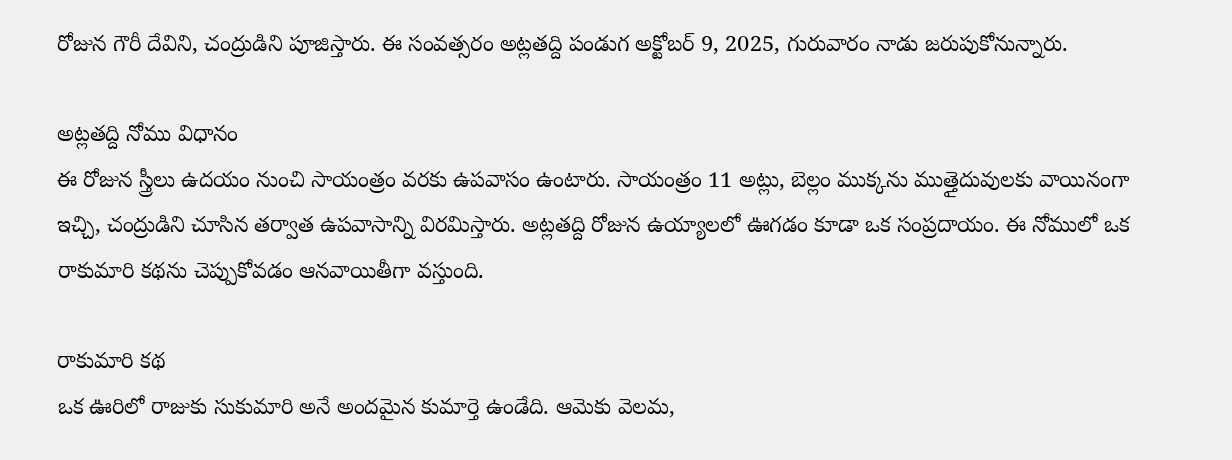రోజున గౌరీ దేవిని, చంద్రుడిని పూజిస్తారు. ఈ సంవత్సరం అట్లతద్ది పండుగ అక్టోబర్ 9, 2025, గురువారం నాడు జరుపుకోనున్నారు.

అట్లతద్ది నోము విధానం
ఈ రోజున స్త్రీలు ఉదయం నుంచి సాయంత్రం వరకు ఉపవాసం ఉంటారు. సాయంత్రం 11 అట్లు, బెల్లం ముక్కను ముత్తైదువులకు వాయినంగా ఇచ్చి, చంద్రుడిని చూసిన తర్వాత ఉపవాసాన్ని విరమిస్తారు. అట్లతద్ది రోజున ఉయ్యాలలో ఊగడం కూడా ఒక సంప్రదాయం. ఈ నోములో ఒక రాకుమారి కథను చెప్పుకోవడం ఆనవాయితీగా వస్తుంది.

రాకుమారి కథ
ఒక ఊరిలో రాజుకు సుకుమారి అనే అందమైన కుమార్తె ఉండేది. ఆమెకు వెలమ,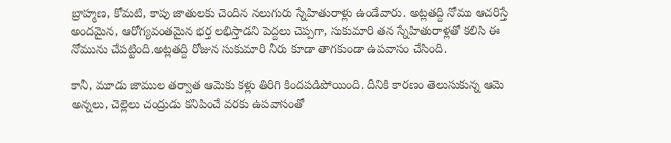బ్రాహ్మణ, కోమటి, కాపు జాతులకు చెందిన నలుగురు స్నేహితురాళ్లు ఉండేవారు. అట్లతద్ది నోము ఆచరిస్తే అందమైన, ఆరోగ్యవంతమైన భర్త లభిస్తాడని పెద్దలు చెప్పగా, సుకుమారి తన స్నేహితురాళ్లతో కలిసి ఈ నోమును చేపట్టింది.అట్లతద్ది రోజున సుకుమారి నీరు కూడా తాగకుండా ఉపవాసం చేసింది.

కానీ, మూడు జాముల తర్వాత ఆమెకు కళ్లు తిరిగి కిందపడిపోయింది. దీనికి కారణం తెలుసుకున్న ఆమె అన్నలు, చెల్లెలు చంద్రుడు కనిపించే వరకు ఉపవాసంతో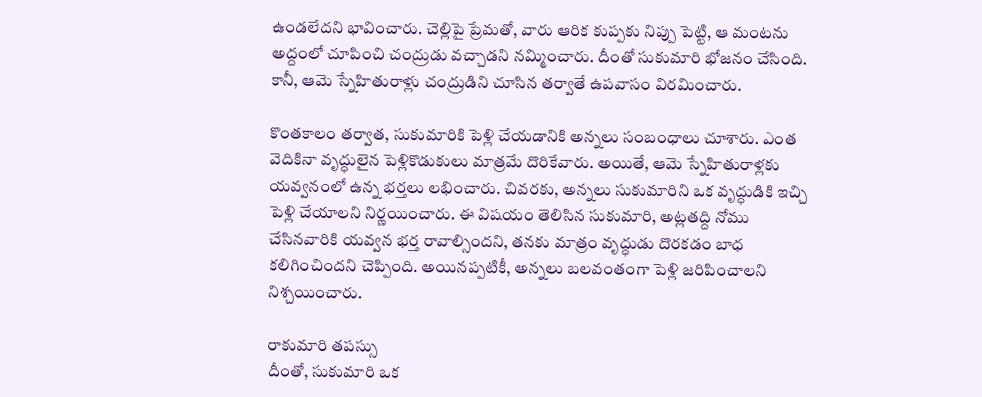ఉండలేదని భావించారు. చెల్లిపై ప్రేమతో, వారు ఆరిక కుప్పకు నిప్పు పెట్టి, ఆ మంటను అద్దంలో చూపించి చంద్రుడు వచ్చాడని నమ్మించారు. దీంతో సుకుమారి భోజనం చేసింది. కానీ, ఆమె స్నేహితురాళ్లు చంద్రుడిని చూసిన తర్వాతే ఉపవాసం విరమించారు.

కొంతకాలం తర్వాత, సుకుమారికి పెళ్లి చేయడానికి అన్నలు సంబంధాలు చూశారు. ఎంత వెదికినా వృద్ధులైన పెళ్లికొడుకులు మాత్రమే దొరికేవారు. అయితే, ఆమె స్నేహితురాళ్లకు యవ్వనంలో ఉన్న భర్తలు లభించారు. చివరకు, అన్నలు సుకుమారిని ఒక వృద్ధుడికి ఇచ్చి పెళ్లి చేయాలని నిర్ణయించారు. ఈ విషయం తెలిసిన సుకుమారి, అట్లతద్ది నోము చేసినవారికి యవ్వన భర్త రావాల్సిందని, తనకు మాత్రం వృద్ధుడు దొరకడం బాధ కలిగించిందని చెప్పింది. అయినప్పటికీ, అన్నలు బలవంతంగా పెళ్లి జరిపించాలని నిశ్చయించారు.

రాకుమారి తపస్సు
దీంతో, సుకుమారి ఒక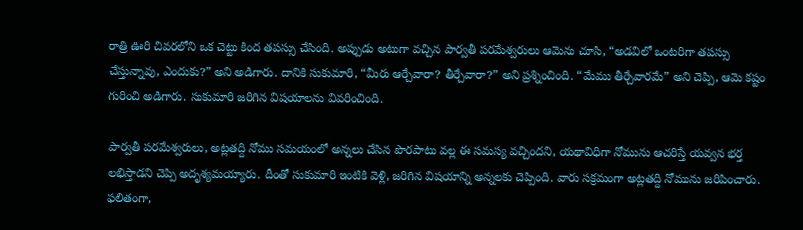రాత్రి ఊరి చివరలోని ఒక చెట్టు కింద తపస్సు చేసింది. అప్పుడు అటుగా వచ్చిన పార్వతీ పరమేశ్వరులు ఆమెను చూసి, “అడవిలో ఒంటరిగా తపస్సు చేస్తున్నావు, ఎందుకు?” అని అడిగారు. దానికి సుకుమారి, “మీరు ఆర్చేవారా? తీర్చేవారా?” అని ప్రశ్నించింది. “మేము తీర్చేవారమే” అని చెప్పి, ఆమె కష్టం గురించి అడిగారు. సుకుమారి జరిగిన విషయాలను వివరించింది.

పార్వతీ పరమేశ్వరులు, అట్లతద్ది నోము సమయంలో అన్నలు చేసిన పొరపాటు వల్ల ఈ సమస్య వచ్చిందని, యథావిధిగా నోమును ఆచరిస్తే యవ్వన భర్త లభిస్తాడని చెప్పి అదృశ్యమయ్యారు. దీంతో సుకుమారి ఇంటికి వెళ్లి, జరిగిన విషయాన్ని అన్నలకు చెప్పింది. వారు సక్రమంగా అట్లతద్ది నోమును జరిపించారు. ఫలితంగా,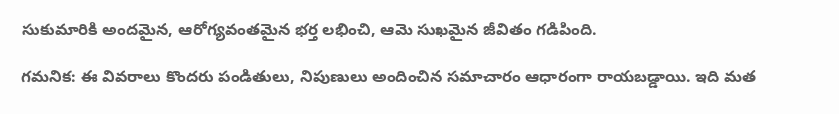సుకుమారికి అందమైన, ఆరోగ్యవంతమైన భర్త లభించి, ఆమె సుఖమైన జీవితం గడిపింది.

గమనిక: ఈ వివరాలు కొందరు పండితులు, నిపుణులు అందించిన సమాచారం ఆధారంగా రాయబడ్డాయి. ఇది మత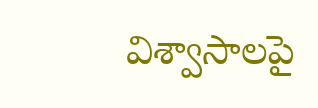విశ్వాసాలపై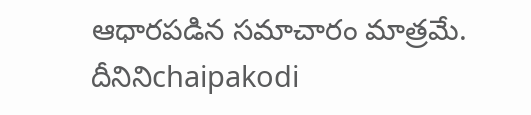ఆధారపడిన సమాచారం మాత్రమే. దీనినిchaipakodi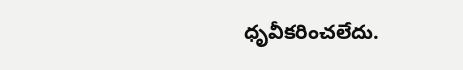ధృవీకరించలేదు.